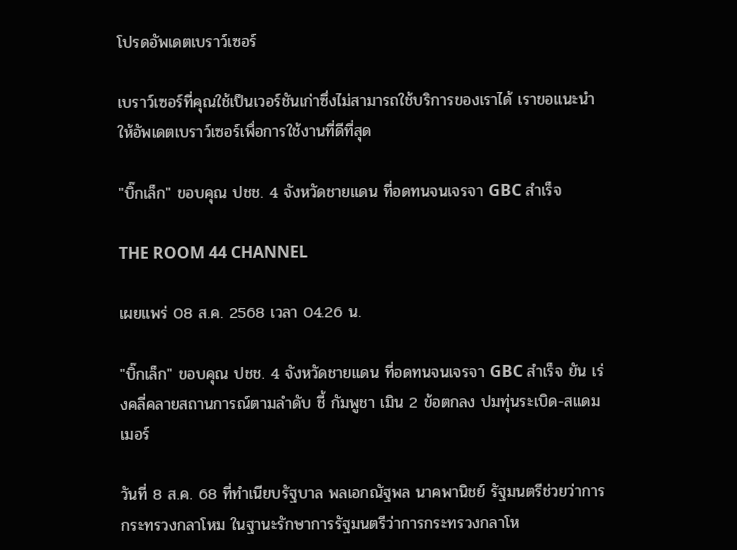โปรดอัพเดตเบราว์เซอร์

เบราว์เซอร์ที่คุณใช้เป็นเวอร์ชันเก่าซึ่งไม่สามารถใช้บริการของเราได้ เราขอแนะนำให้อัพเดตเบราว์เซอร์เพื่อการใช้งานที่ดีที่สุด

"บิ๊กเล็ก" ขอบคุณ ปชช. 4 จังหวัดชายแดน ที่อดทนจนเจรจา GBC สำเร็จ

THE ROOM 44 CHANNEL

เผยแพร่ 08 ส.ค. 2568 เวลา 04.26 น.

"บิ๊กเล็ก" ขอบคุณ ปชช. 4 จังหวัดชายแดน ที่อดทนจนเจรจา GBC สำเร็จ ยัน เร่งคลี่คลายสถานการณ์ตามลำดับ ชี้ กัมพูชา เมิน 2 ข้อตกลง ปมทุ่นระเบิด-สแดมเมอร์

วันที่ 8 ส.ค. 68 ที่ทำเนียบรัฐบาล พลเอกณัฐพล นาคพานิชย์ รัฐมนตรีช่วยว่าการกระทรวงกลาโหม ในฐานะรักษาการรัฐมนตรีว่าการกระทรวงกลาโห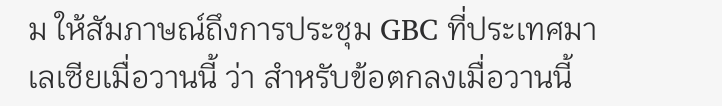ม ให้สัมภาษณ์ถึงการประชุม GBC ที่ประเทศมาเลเซียเมื่อวานนี้ ว่า สำหรับข้อตกลงเมื่อวานนี้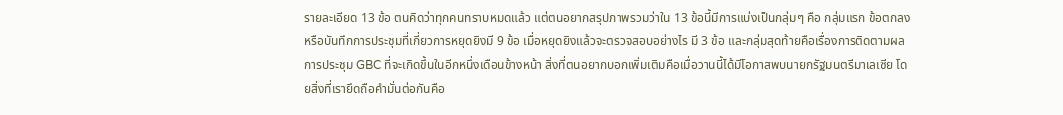รายละเอียด 13 ข้อ ตนคิดว่าทุกคนทราบหมดแล้ว แต่ตนอยากสรุปภาพรวมว่าใน 13 ข้อนี้มีการแบ่งเป็นกลุ่มๆ คือ กลุ่มแรก ข้อตกลงหรือบันทึกการประชุมที่เกี่ยวการหยุดยิงมี 9 ข้อ เมื่อหยุดยิงแล้วจะตรวจสอบอย่างไร มี 3 ข้อ และกลุ่มสุดท้ายคือเรื่องการติดตามผลการประชุม GBC ที่จะเกิดขึ้นในอีกหนึ่งเดือนข้างหน้า สิ่งที่ตนอยากบอกเพิ่มเติมคือเมื่อวานนี้ได้มีโอกาสพบนายกรัฐมนตรีมาเลเซีย โดยสิ่งที่เรายึดถือคำมั่นต่อกันคือ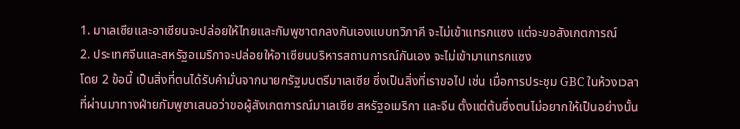1. มาเลเซียและอาเซียนจะปล่อยให้ไทยและกัมพูชาตกลงกันเองแบบทวิภาคี จะไม่เข้าแทรกแซง แต่จะขอสังเกตการณ์
2. ประเทศจีนและสหรัฐอเมริกาจะปล่อยให้อาเซียนบริหารสถานการณ์กันเอง จะไม่เข้ามาแทรกแซง
โดย 2 ข้อนี้ เป็นสิ่งที่ตนได้รับคำมั่นจากนายกรัฐมนตรีมาเลเซีย ซึ่งเป็นสิ่งที่เราขอไป เช่น เมื่อการประชุม GBC ในห้วงเวลาที่ผ่านมาทางฝ่ายกัมพูชาเสนอว่าขอผู้สังเกตการณ์มาเลเซีย สหรัฐอเมริกา และจีน ตั้งแต่ต้นซึ่งตนไม่อยากให้เป็นอย่างนั้น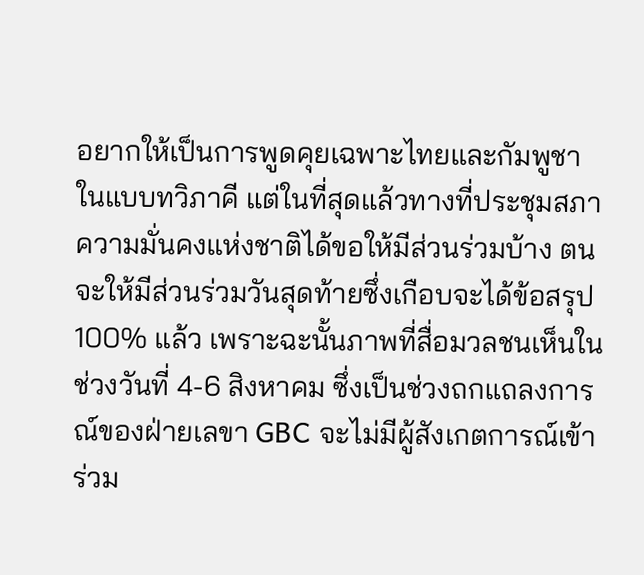อยากให้เป็นการพูดคุยเฉพาะไทยและกัมพูชาในแบบทวิภาคี แต่ในที่สุดแล้วทางที่ประชุมสภาความมั่นคงแห่งชาติได้ขอให้มีส่วนร่วมบ้าง ตนจะให้มีส่วนร่วมวันสุดท้ายซึ่งเกือบจะได้ข้อสรุป 100% แล้ว เพราะฉะนั้นภาพที่สื่อมวลชนเห็นในช่วงวันที่ 4-6 สิงหาคม ซึ่งเป็นช่วงถกแถลงการณ์ของฝ่ายเลขา GBC จะไม่มีผู้สังเกตการณ์เข้าร่วม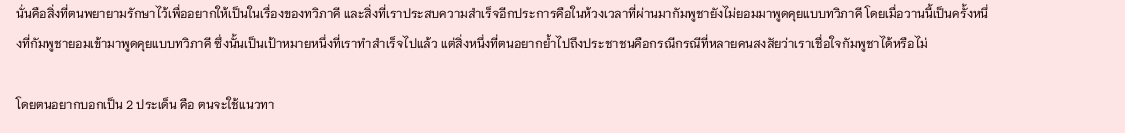นั่นคือสิ่งที่ตนพยายามรักษาไว้เพื่ออยากให้เป็นในเรื่องของทวิภาคี และสิ่งที่เราประสบความสำเร็จอีกประการคือในห้วงเวลาที่ผ่านมากัมพูชายังไม่ยอมมาพูดคุยแบบทวิภาคี โดยเมื่อวานนี้เป็นครั้งหนึ่งที่กัมพูชายอมเข้ามาพูดคุยแบบทวิภาคี ซึ่งนั้นเป็นเป้าหมายหนึ่งที่เราทำสำเร็จไปแล้ว แต่สิ่งหนึ่งที่ตนอยากย้ำไปถึงประชาชนคือกรณีกรณีที่หลายคนสงสัยว่าเราเชื่อใจกัมพูชาได้หรือไม่

โดยตนอยากบอกเป็น 2 ประเด็น คือ ตนจะใช้แนวทา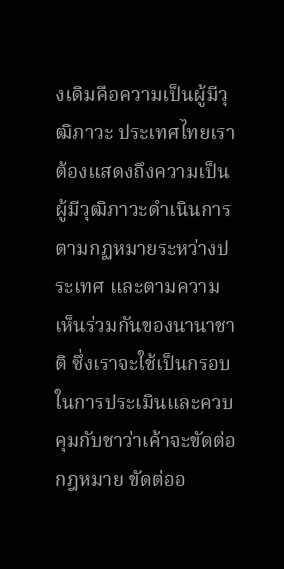งเดิมคือความเป็นผู้มีวุฒิภาวะ ประเทศไทยเราต้องแสดงถึงความเป็นผู้มีวุฒิภาวะดำเนินการตามกฏหมายระหว่างประเทศ และตามความเห็นร่วมกันของนานาชาติ ซึ่งเราจะใช้เป็นกรอบในการประเมินและควบคุมกับชาว่าเค้าจะขัดต่อกฎหมาย ขัดต่ออ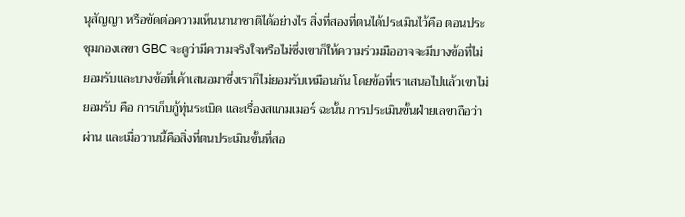นุสัญญา หรือขัดต่อความเห็นนานาชาติได้อย่างไร สิ่งที่สองที่ตนได้ประเมินไว้คือ ตอนประชุมกองเลขา GBC จะดูว่ามีความจริงใจหรือไม่ซึ่งเขาก็ให้ความร่วมมืออาจจะมีบางข้อที่ไม่ยอมรับและบางข้อที่เค้าเสนอมาซึ่งเราก็ไม่ยอมรับเหมือนกัน โดยข้อที่เราเสนอไปแล้วเขาไม่ยอมรับ คือ การเก็บกู้ทุ่นระเบิด และเรื่องสแกมเมอร์ ฉะนั้น การประเมินขั้นฝ่ายเลขาถือว่าผ่าน และเมื่อวานนี้คือสิ่งที่ตนประเมินขั้นที่สอ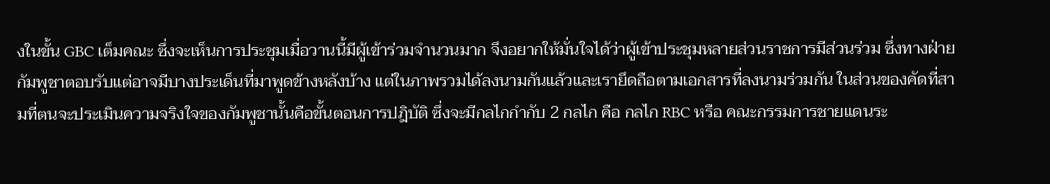งในขั้น GBC เต็มคณะ ซึ่งจะเห็นการประชุมเมื่อวานนี้มีผู้เข้าร่วมจำนวนมาก จึงอยากให้มั่นใจได้ว่าผู้เข้าประชุมหลายส่วนราชการมีส่วนร่วม ซึ่งทางฝ่ายกัมพูชาตอบรับแต่อาจมีบางประเด็นที่มาพูดข้างหลังบ้าง แต่ในภาพรวมได้ลงนามกันแล้วและเรายึดถือตามเอกสารที่ลงนามร่วมกัน ในส่วนของคัดที่สามที่ตนจะประเมินความจริงใจของกัมพูชานั้นคือขั้นตอนการปฎิบัติ ซึ่งจะมีกลไกกำกับ 2 กลไก คือ กลไก RBC หรือ คณะกรรมการชายแดนระ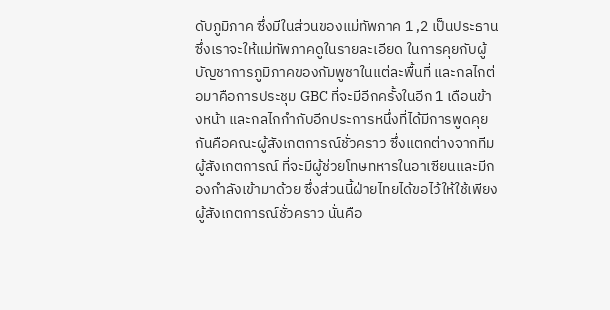ดับภูมิภาค ซึ่งมีในส่วนของแม่ทัพภาค 1 ,2 เป็นประธาน ซึ่งเราจะให้แม่ทัพภาคดูในรายละเอียด ในการคุยกับผู้บัญชาการภูมิภาคของกัมพูชาในแต่ละพื้นที่ และกลไกต่อมาคือการประชุม GBC ที่จะมีอีกครั้งในอีก 1 เดือนข้างหน้า และกลไกกำกับอีกประการหนึ่งที่ได้มีการพูดคุยกันคือคณะผู้สังเกตการณ์ชั่วคราว ซึ่งแตกต่างจากทีมผู้สังเกตการณ์ ที่จะมีผู้ช่วยโทษทหารในอาเซียนและมีกองกำลังเข้ามาด้วย ซึ่งส่วนนี้ฝ่ายไทยได้ขอไว้ให้ใช้เพียงผู้สังเกตการณ์ชั่วคราว นั่นคือ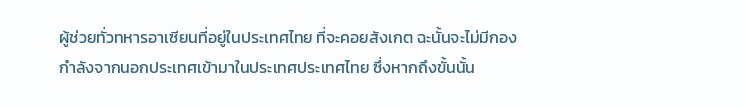ผู้ช่วยทั่วทหารอาเซียนที่อยู่ในประเทศไทย ที่จะคอยสังเกต ฉะนั้นจะไม่มีกองกำลังจากนอกประเทศเข้ามาในประเทศประเทศไทย ซึ่งหากถึงขั้นนั้น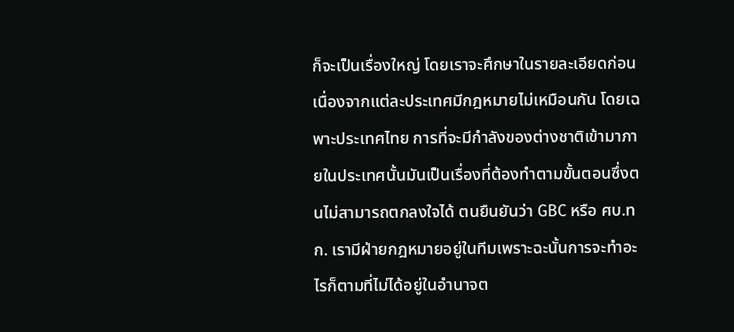ก็จะเป็นเรื่องใหญ่ โดยเราจะศึกษาในรายละเอียดก่อนเนื่องจากแต่ละประเทศมีกฎหมายไม่เหมือนกัน โดยเฉพาะประเทศไทย การที่จะมีกำลังของต่างชาติเข้ามาภายในประเทศนั้นมันเป็นเรื่องที่ต้องทำตามขั้นตอนซึ่งตนไม่สามารถตกลงใจได้ ตนยืนยันว่า GBC หรือ ศบ.ทก. เรามีฝ่ายกฎหมายอยู่ในทีมเพราะฉะนั้นการจะทำอะไรก็ตามที่ไม่ได้อยู่ในอำนาจต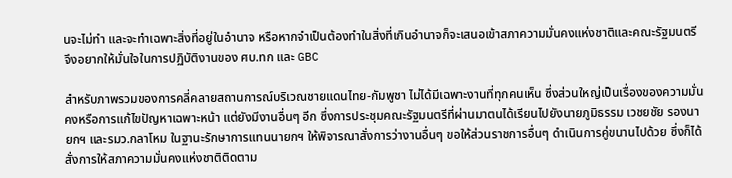นจะไม่ทำ และจะทำเฉพาะสิ่งที่อยู่ในอำนาจ หรือหากจำเป็นต้องทำในสิ่งที่เกินอำนาจก็จะเสนอเข้าสภาความมั่นคงแห่งชาติและคณะรัฐมนตรี จึงอยากให้มั่นใจในการปฏิบัติงานของ ศบ.ทก และ GBC

สำหรับภาพรวมของการคลี่คลายสถานการณ์บริเวณชายแดนไทย-กัมพูชา ไม่ได้มีเฉพาะงานที่ทุกคนเห็น ซึ่งส่วนใหญ่เป็นเรื่องของความมั่นคงหรือการแก้ไขปัญหาเฉพาะหน้า แต่ยังมีงานอื่นๆ อีก ซึ่งการประชุมคณะรัฐมนตรีที่ผ่านมาตนได้เรียนไปยังนายภูมิธรรม เวชยชัย รองนายกฯ และรมว.กลาโหม ในฐานะรักษาการแทนนายกฯ ให้พิจารณาสั่งการว่างานอื่นๆ ขอให้ส่วนราชการอื่นๆ ดำเนินการคู่ขนานไปด้วย ซึ่งก็ได้สั่งการให้สภาความมั่นคงแห่งชาติติดตาม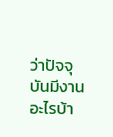ว่าปัจจุบันมีงานอะไรบ้า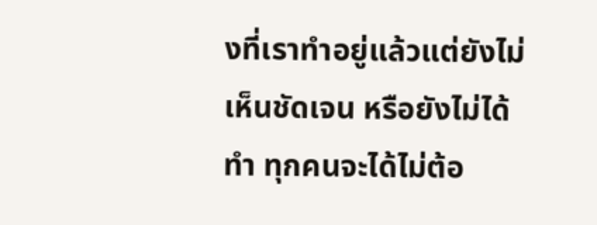งที่เราทำอยู่แล้วแต่ยังไม่เห็นชัดเจน หรือยังไม่ได้ทำ ทุกคนจะได้ไม่ต้อ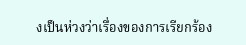งเป็นห่วงว่าเรื่องของการเรียกร้อง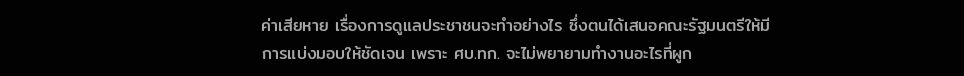ค่าเสียหาย เรื่องการดูแลประชาชนจะทำอย่างไร ซึ่งตนได้เสนอคณะรัฐมนตรีให้มีการแบ่งมอบให้ชัดเจน เพราะ ศบ.ทก. จะไม่พยายามทำงานอะไรที่ผูก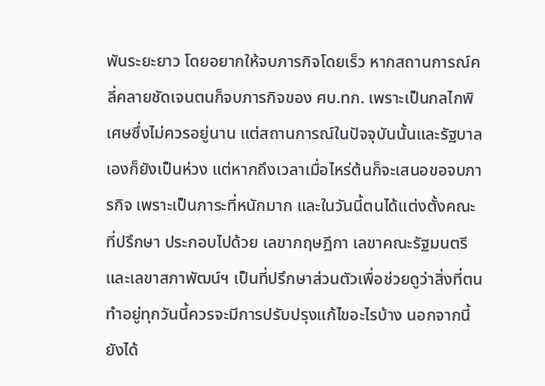พันระยะยาว โดยอยากให้จบภารกิจโดยเร็ว หากสถานการณ์คลี่คลายชัดเจนตนก็จบภารกิจของ ศบ.ทก. เพราะเป็นกลไกพิเศษซึ่งไม่ควรอยู่นาน แต่สถานการณ์ในปัจจุบันนั้นและรัฐบาลเองก็ยังเป็นห่วง แต่หากถึงเวลาเมื่อไหร่ต้นก็จะเสนอขอจบภารกิจ เพราะเป็นภาระที่หนักมาก และในวันนี้ตนได้แต่งตั้งคณะที่ปรึกษา ประกอบไปด้วย เลขากฤษฎีกา เลขาคณะรัฐมนตรี และเลขาสภาพัฒน์ฯ เป็นที่ปรึกษาส่วนตัวเพื่อช่วยดูว่าสิ่งที่ตนทำอยู่ทุกวันนี้ควรจะมีการปรับปรุงแก้ไขอะไรบ้าง นอกจากนี้ยังได้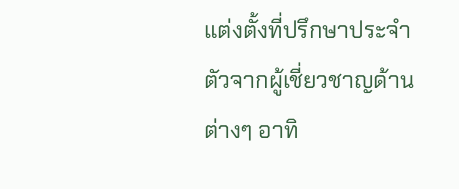แต่งตั้งที่ปรึกษาประจำตัวจากผู้เชี่ยวชาญด้านต่างๆ อาทิ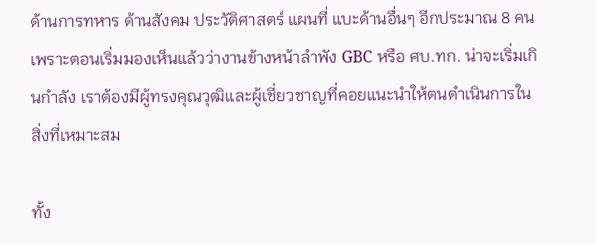ด้านการทหาร ด้านสังคม ประวัติศาสตร์ แผนที่ แบะด้านอื่นๆ อีกประมาณ 8 คน เพราะตอนเริ่มมองเห็นแล้วว่างานข้างหน้าลำพัง GBC หรือ ศบ.ทก. น่าจะเริ่มเกินกำลัง เราต้องมีผู้ทรงคุณวุฒิและผู้เชี่ยวชาญที่คอยแนะนำให้ตนดำเนินการในสิ่งที่เหมาะสม

ทั้ง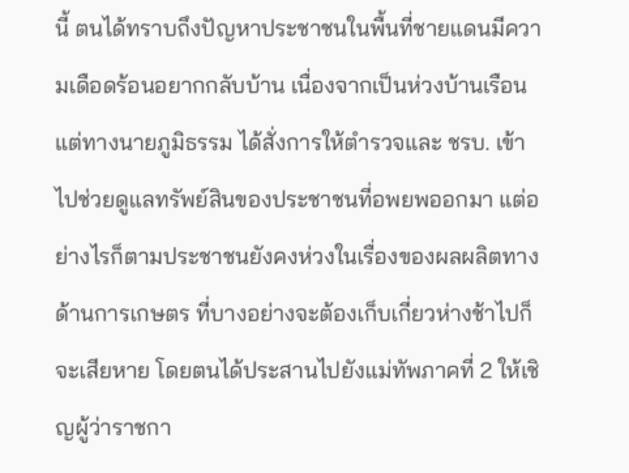นี้ ตนได้ทราบถึงปัญหาประชาชนในพื้นที่ชายแดนมีความเดือดร้อนอยากกลับบ้าน เนื่องจากเป็นห่วงบ้านเรือน แต่ทางนายภูมิธรรม ได้สั่งการให้ตำรวจและ ชรบ. เข้าไปช่วยดูแลทรัพย์สินของประชาชนที่อพยพออกมา แต่อย่างไรก็ตามประชาชนยังคงห่วงในเรื่องของผลผลิตทางด้านการเกษตร ที่บางอย่างจะต้องเก็บเกี่ยวห่างช้าไปก็จะเสียหาย โดยตนได้ประสานไปยังแม่ทัพภาคที่ 2 ให้เชิญผู้ว่าราชกา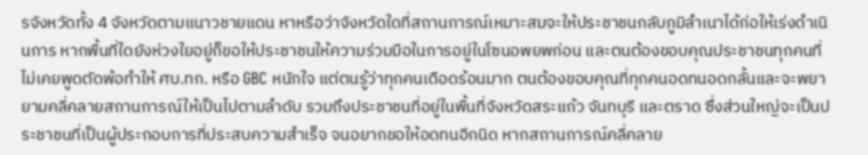รจังหวัดทั้ง 4 จังหวัดตามแนาวชายแดน หาหรือว่าจังหวัดใดที่สถานการณ์เหมาะสมจะให้ประชาชนกลับภูมิลำเนาได้ก่อให้เร่งดำเนินการ หากพื้นที่ใดยังห่วงใยอยู่ก็ขอให้ประชาชนให้ความร่วมมือในการอยู่ในโซนอพยพก่อน และตนต้องขอบคุณประชาชนทุกคนที่ไม่เคยพูดตัดพ้อทำให้ ศบ.ทก. หรือ GBC หนักใจ แต่ตนรู้ว่าทุกคนเดือดร้อนมาก ตนต้องขอบคุณที่ทุกคนอดทนอดกลั้นและจะพยายามคลี่คลายสถานการณ์ให้เป็นไปตามลำดับ รวมถึงประชาชนที่อยู่ในพื้นที่จังหวัดสระแก้ว จันทบุรี และตราด ซึ่งส่วนใหญ่จะเป็นประชาชนที่เป็นผู้ประกอบการที่ประสบความสำเร็จ จนอยากขอให้อดทนอีกนิด หากสถานการณ์คลี่คลาย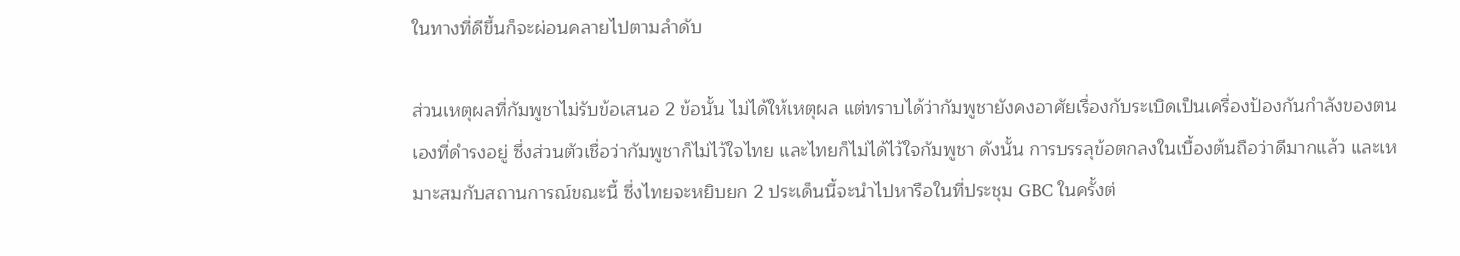ในทางที่ดีขึ้นก็จะผ่อนคลายไปตามลำดับ

ส่วนเหตุผลที่กัมพูชาไม่รับข้อเสนอ 2 ข้อนั้น ไม่ได้ให้เหตุผล แต่ทราบได้ว่ากัมพูชายังคงอาศัยเรื่องกับระเบิดเป็นเครื่องป้องกันกำลังของตนเองที่ดำรงอยู่ ซึ่งส่วนตัวเชื่อว่ากัมพูชาก็ไม่ไว้ใจไทย และไทยก็ไม่ได้ไว้ใจกัมพูชา ดังนั้น การบรรลุข้อตกลงในเบื้องต้นถือว่าดีมากแล้ว และเหมาะสมกับสถานการณ์ขณะนี้ ซึ่งไทยจะหยิบยก 2 ประเด็นนี้จะนำไปหารือในที่ประชุม GBC ในครั้งต่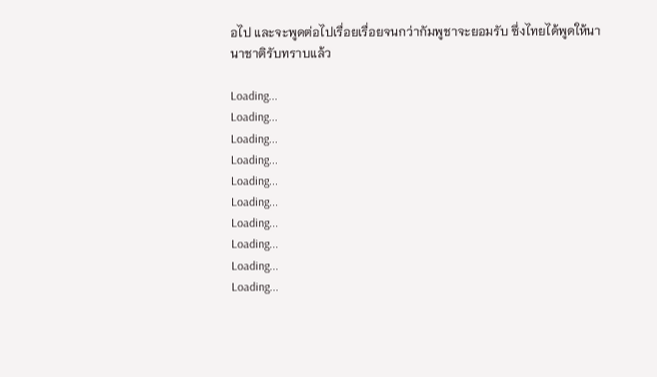อไป และจะพูดต่อไปเรื่อยเรื่อยจนกว่ากัมพูชาจะยอมรับ ซึ่งไทยได้พูดให้นานาชาติรับทราบแล้ว

Loading...
Loading...
Loading...
Loading...
Loading...
Loading...
Loading...
Loading...
Loading...
Loading...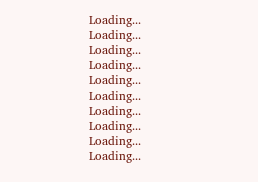Loading...
Loading...
Loading...
Loading...
Loading...
Loading...
Loading...
Loading...
Loading...
Loading...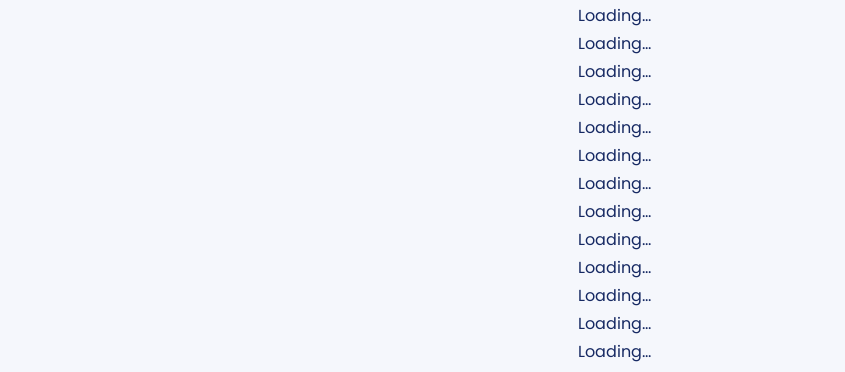Loading...
Loading...
Loading...
Loading...
Loading...
Loading...
Loading...
Loading...
Loading...
Loading...
Loading...
Loading...
Loading...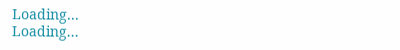Loading...
Loading...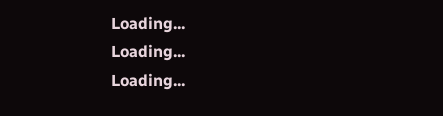Loading...
Loading...
Loading...